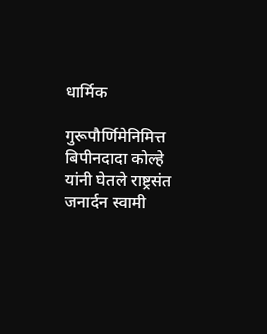धार्मिक

गुरूपौर्णिमेनिमित्त बिपीनदादा कोल्हे यांनी घेतले राष्ट्रसंत जनार्दन स्वामी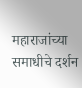महाराजांच्या समाधीचे दर्शन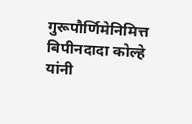गुरूपौर्णिमेनिमित्त बिपीनदादा कोल्हे यांनी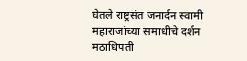घेतले राष्ट्रसंत जनार्दन स्वामी महाराजांच्या समाधीचे दर्शन
मठाधिपती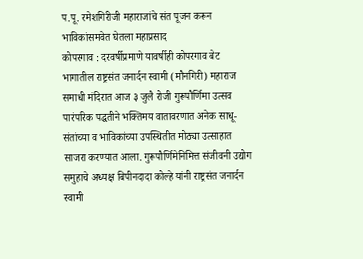प.पू. रमेशगिरीजी महाराजांचे संत पूजन करून भाविकांसमवेत घेतला महाप्रसाद
कोपरगाव : दरवर्षीप्रमाणे यावर्षीही कोपरगाव बेट भागातील राष्ट्रसंत जनार्दन स्वामी (मौनगिरी) महाराज समाधी मंदिरात आज ३ जुलै रोजी गुरूपौर्णिमा उत्सव पारंपरिक पद्धतीने भक्तिमय वातावरणात अनेक साधू-संतांच्या व भाविकांच्या उपस्थितीत मोठ्या उत्साहात साजरा करण्यात आला. गुरूपौर्णिमेनिमित्त संजीवनी उद्योग समुहाचे अध्यक्ष बिपीनदादा कोल्हे यांनी राष्ट्रसंत जनार्दन स्वामी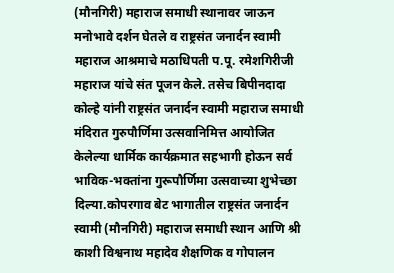(मौनगिरी) महाराज समाधी स्थानावर जाऊन मनोभावे दर्शन घेतले व राष्ट्रसंत जनार्दन स्वामी महाराज आश्रमाचे मठाधिपती प.पू. रमेशगिरीजी महाराज यांचे संत पूजन केले. तसेच बिपीनदादा कोल्हे यांनी राष्ट्रसंत जनार्दन स्वामी महाराज समाधी मंदिरात गुरुपौर्णिमा उत्सवानिमित्त आयोजित केलेल्या धार्मिक कार्यक्रमात सहभागी होऊन सर्व भाविक-भक्तांना गुरूपौर्णिमा उत्सवाच्या शुभेच्छा दिल्या.कोपरगाव बेट भागातील राष्ट्रसंत जनार्दन स्वामी (मौनगिरी) महाराज समाधी स्थान आणि श्री काशी विश्वनाथ महादेव शैक्षणिक व गोपालन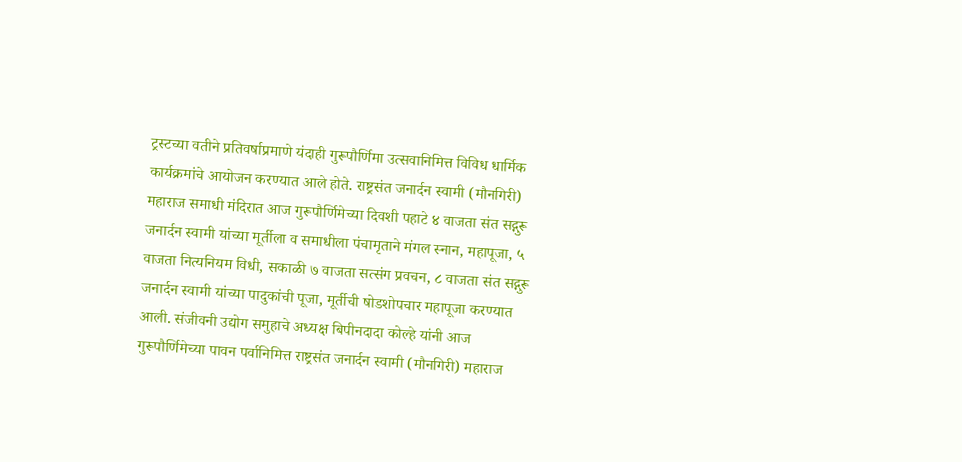ट्रस्टच्या वतीने प्रतिवर्षाप्रमाणे यंदाही गुरूपौर्णिमा उत्सवानिमित्त विविध धार्मिक कार्यक्रमांचे आयोजन करण्यात आले होते. राष्ट्रसंत जनार्दन स्वामी (मौनगिरी) महाराज समाधी मंदिरात आज गुरूपौर्णिमेच्या दिवशी पहाटे ४ वाजता संत सद्गुरू जनार्दन स्वामी यांच्या मूर्तीला व समाधीला पंचामृताने मंगल स्नान, महापूजा, ५ वाजता नित्यनियम विधी, सकाळी ७ वाजता सत्संग प्रवचन, ८ वाजता संत सद्गुरू जनार्दन स्वामी यांच्या पादुकांची पूजा, मूर्तीची षोडशोपचार महापूजा करण्यात आली. संजीवनी उद्योग समुहाचे अध्यक्ष बिपीनदादा कोल्हे यांनी आज गुरूपौर्णिमेच्या पावन पर्वानिमित्त राष्ट्रसंत जनार्दन स्वामी (मौनगिरी) महाराज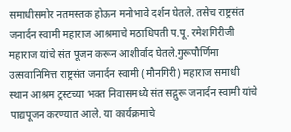समाधीसमोर नतमस्तक होऊन मनोभावे दर्शन घेतले. तसेच राष्ट्रसंत जनार्दन स्वामी महाराज आश्रमाचे मठाधिपती प.पू. रमेशगिरीजी महाराज यांचे संत पूजन करून आशीर्वाद घेतले.गुरूपौर्णिमा उत्सवानिमित्त राष्ट्रसंत जनार्दन स्वामी (मौनगिरी) महाराज समाधी स्थान आश्रम ट्रस्टच्या भक्त निवासमध्ये संत सद्गुरू जनार्दन स्वामी यांचे पाद्यपूजन करण्यात आले. या कार्यक्रमाचे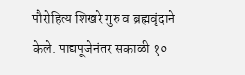पौरोहित्य शिखरे गुरु व ब्रह्मवृंदाने केले. पाद्यपूजेनंतर सकाळी १०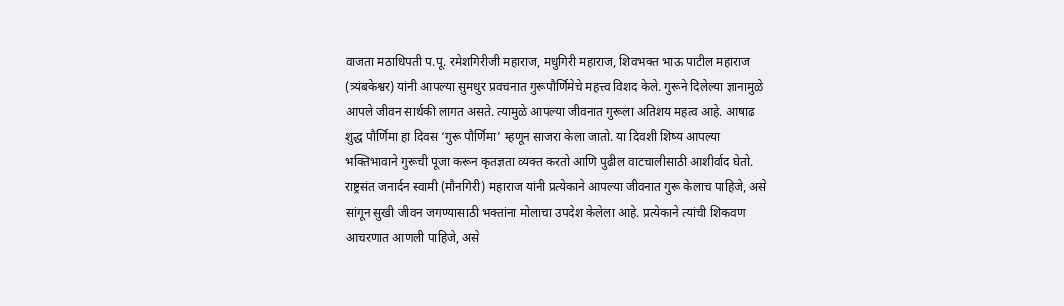वाजता मठाधिपती प.पू. रमेशगिरीजी महाराज, मधुगिरी महाराज, शिवभक्त भाऊ पाटील महाराज (त्र्यंबकेश्वर) यांनी आपल्या सुमधुर प्रवचनात गुरूपौर्णिमेचे महत्त्व विशद केले. गुरूने दिलेल्या ज्ञानामुळे आपले जीवन सार्थकी लागत असते. त्यामुळे आपल्या जीवनात गुरूला अतिशय महत्व आहे. आषाढ शुद्ध पौर्णिमा हा दिवस ‘गुरू पौर्णिमा’ म्हणून साजरा केला जातो. या दिवशी शिष्य आपल्या भक्तिभावाने गुरूची पूजा करून कृतज्ञता व्यक्त करतो आणि पुढील वाटचालीसाठी आशीर्वाद घेतो. राष्ट्रसंत जनार्दन स्वामी (मौनगिरी) महाराज यांनी प्रत्येकाने आपल्या जीवनात गुरू केलाच पाहिजे, असे सांगून सुखी जीवन जगण्यासाठी भक्तांना मोलाचा उपदेश केलेला आहे. प्रत्येकाने त्यांची शिकवण आचरणात आणली पाहिजे, असे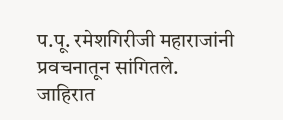प.पू. रमेशगिरीजी महाराजांनी प्रवचनातून सांगितले.
जाहिरात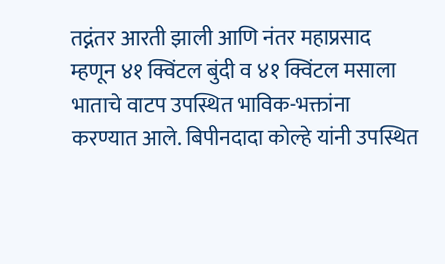तद्नंतर आरती झाली आणि नंतर महाप्रसाद म्हणून ४१ क्विंटल बुंदी व ४१ क्विंटल मसाला भाताचे वाटप उपस्थित भाविक-भक्तांना करण्यात आले. बिपीनदादा कोल्हे यांनी उपस्थित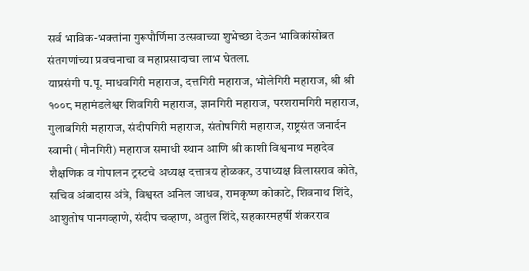सर्व भाविक-भक्तांना गुरूपौर्णिमा उत्सवाच्या शुभेच्छा देऊन भाविकांसोबत संतगणांच्या प्रवचनाचा व महाप्रसादाचा लाभ घेतला.
याप्रसंगी प.पू. माधवगिरी महाराज, दत्तगिरी महाराज, भोलेगिरी महाराज, श्री श्री १००८ महामंडलेश्वर शिवगिरी महाराज, ज्ञानगिरी महाराज, परशरामगिरी महाराज, गुलाबगिरी महाराज, संदीपगिरी महाराज, संतोषगिरी महाराज, राष्ट्रसंत जनार्दन स्वामी (मौनगिरी) महाराज समाधी स्थान आणि श्री काशी विश्वनाथ महादेव शैक्षणिक व गोपालन ट्रस्टचे अध्यक्ष दत्तात्रय होळकर, उपाध्यक्ष विलासराव कोते, सचिव अंबादास अंत्रे, विश्वस्त अनिल जाधव, रामकृष्ण कोकाटे, शिवनाथ शिंदे, आशुतोष पानगव्हाणे, संदीप चव्हाण, अतुल शिंदे, सहकारमहर्षी शंकरराव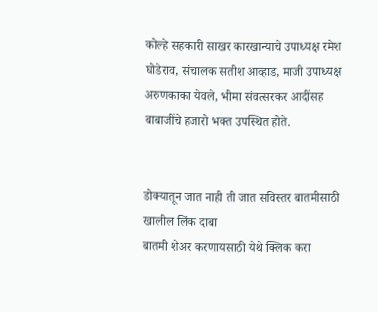कोल्हे सहकारी साखर कारखान्याचे उपाध्यक्ष रमेश घोडेराव, संचालक सतीश आव्हाड, माजी उपाध्यक्ष अरुणकाका येवले, भीमा संवत्सरकर आदींसह बाबाजींचे हजारो भक्त उपस्थित होते.


डोक्यातून जात नाही ती जात सविस्तर बातमीसाठी खालील लिंक दाबा
बातमी शेअर करणायसाठी येथे क्लिक करा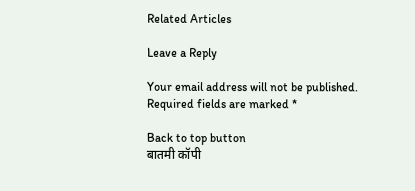Related Articles

Leave a Reply

Your email address will not be published. Required fields are marked *

Back to top button
बातमी कॉपी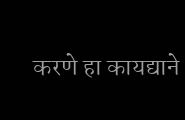करणे हा कायद्याने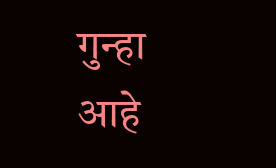गुन्हा आहे